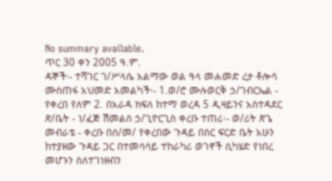No summary available.
ጥር 30 ቀን 2005 ዓ.ም.
ዳኞች፡- ተሻገር ገ/ሥላሴ አልማው ወል ዓላ መሐመድ ረታ ቶሎሳ ሙስጠፋ አህመድ አመልካች፡- 1.ወ/ሮ ሙሉወርቅ ኃ/ገብርኤል - የቀረበ የለም 2. በአራዳ ክፍለ ከተማ ወረዳ 5 ዲዛይንና አስተዳደር ጽ/ቤት - ነ/ፈጅ ሽመልስ ኃ/ጊዮርጊስ ቀረቡ ተጠሪ፡- ወ/ሪት ጽጌ መብራቴ - ቀረቡ በሰ/መ/ የቀረበው ጉዳይ በስር ፍርድ ቤት አሁን ከተያዘው ጉዳይ ጋር በተመሳሳይ ተከራካሪ ወገኖች ሲካሄድ የነበረ መሆኑን ስለተገነዘብን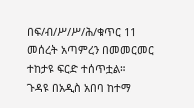በፍ/ብ/ሥ/ሥ/ሕ/ቁጥር 11 መሰረት አጣምረን በመመርመር ተከታዩ ፍርድ ተሰጥቷል።
ጉዳዩ በአዲስ አበባ ከተማ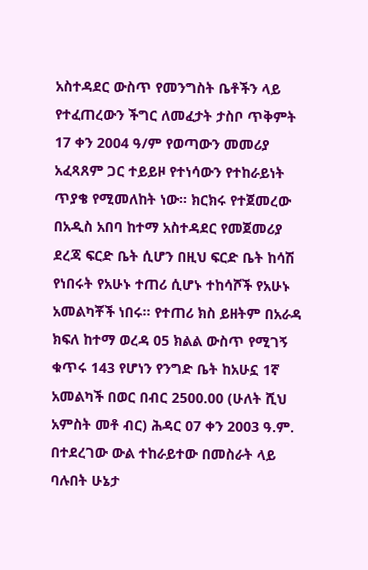አስተዳደር ውስጥ የመንግስት ቤቶችን ላይ የተፈጠረውን ችግር ለመፈታት ታስቦ ጥቅምት 17 ቀን 2004 ዓ/ም የወጣውን መመሪያ አፈጻጸም ጋር ተይይዞ የተነሳውን የተከራይነት ጥያቄ የሚመለከት ነው። ክርክሩ የተጀመረው በአዲስ አበባ ከተማ አስተዳደር የመጀመሪያ ደረጃ ፍርድ ቤት ሲሆን በዚህ ፍርድ ቤት ከሳሽ የነበሩት የአሁኑ ተጠሪ ሲሆኑ ተከሳሾች የአሁኑ አመልካቾች ነበሩ። የተጠሪ ክስ ይዘትም በአራዳ ክፍለ ከተማ ወረዳ 05 ክልል ውስጥ የሚገኝ ቁጥሩ 143 የሆነን የንግድ ቤት ከአሁኗ 1ኛ አመልካች በወር በብር 2500.00 (ሁለት ሺህ አምስት መቶ ብር) ሕዳር 07 ቀን 2003 ዓ.ም. በተደረገው ውል ተከራይተው በመስራት ላይ ባሉበት ሁኔታ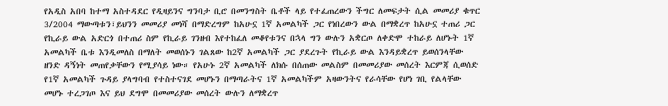የአዲስ አበባ ከተማ አስተዳደር የዲዛይንና ግንባታ ቢሮ በመንግስት ቤቶች ላይ የተፈጠረውን ችግር ለመፍታት ሲል መመሪያ ቁጥር 3/2004 ማውጣቱን፣ይህንን መመሪያ መነሻ በማድረግም ከአሁኗ 1ኛ አመልካች ጋር የነበረውን ውል በማቋረጥ ከአሁኗ ተጠሪ ጋር የኪራይ ውል አድርጎ በተጠሪ ስም የኪራይ ገንዘብ እየተከፈለ መቆየቱንና በኋላ ግን ውሉን አቋርጦ ለቀድሞ ተከራይ ለሆኑት 1ኛ አመልካች ቤቱ እንዲመለስ በማለት መወሰኑን ገልጸው ከ2ኛ አመልካች ጋር ያደረጉት የኪራይ ውል እንዳይቋረጥ ይወሰንላቸው ዘንድ ዳኝነት መጠየቃቸውን የሚያሳይ ነው። የአሁኑ 2ኛ አመልካች ለክሱ በሰጠው መልስም በመመሪያው መሰረት እርምጃ ሲወሰድ የ1ኛ አመልካች ጉዳይ ያላግባብ የተስተናገደ መሆኑን በማጣራትና 1ኛ አመልካችም አዛውንትና የራሳቸው የሆነ ገቢ የልላቸው መሆኑ ተረጋገጦ እና ይህ ደግሞ በመመሪያው መሰረት ውሉን ለማቋረጥ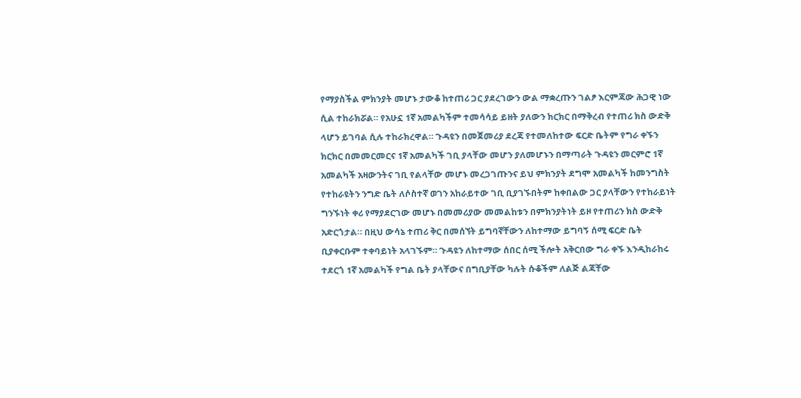የማያስችል ምክንያት መሆኑ ታውቆ ከተጠሪ ጋር ያደረገውን ውል ማቋረጡን ገልፆ እርምጃው ሕጋዊ ነው ሲል ተከራክሯል። የአሁኗ 1ኛ አመልካችም ተመሳሳይ ይዘት ያለውን ክርክር በማቅረብ የተጠሪ ክስ ውድቅ ላሆን ይገባል ሲሉ ተከራክረዋል። ጉዳዩን በመጀመሪያ ደረጃ የተመለከተው ፍርድ ቤትም የግራ ቀኙን ክርክር በመመርመርና 1ኛ አመልካች ገቢ ያላቸው መሆን ያለመሆኑን በማጣራት ጉዳዩን መርምሮ 1ኛ አመልካች አዛውንትና ገቢ የልላቸው መሆኑ መረጋገጡንና ይህ ምክንያት ደግሞ አመልካች ከመንግስት የተከራዩትን ንግድ ቤት ለሶስተኛ ወገን አከራይተው ገቢ ቢያገኙበትም ከቀበልው ጋር ያላቸውን የተከራይነት ግንኙነት ቀሪ የማያደርገው መሆኑ በመመሪያው መመልከቱን በምክንያትነት ይዞ የተጠሪን ክስ ውድቅ አድርጎታል። በዚህ ውሳኔ ተጠሪ ቅር በመሰኘት ይግባኛቸውን ለከተማው ይግባኝ ሰሚ ፍርድ ቤት ቢያቀርቡም ተቀባይነት አላገኙም። ጉዳዩን ለከተማው ሰበር ሰሚ ችሎት አቅርበው ግራ ቀኙ እንዲከራከሩ ተደርጎ 1ኛ አመልካች የግል ቤት ያላቸውና በግቢያቸው ካሉት ሱቆችም ለልጅ ልጃቸው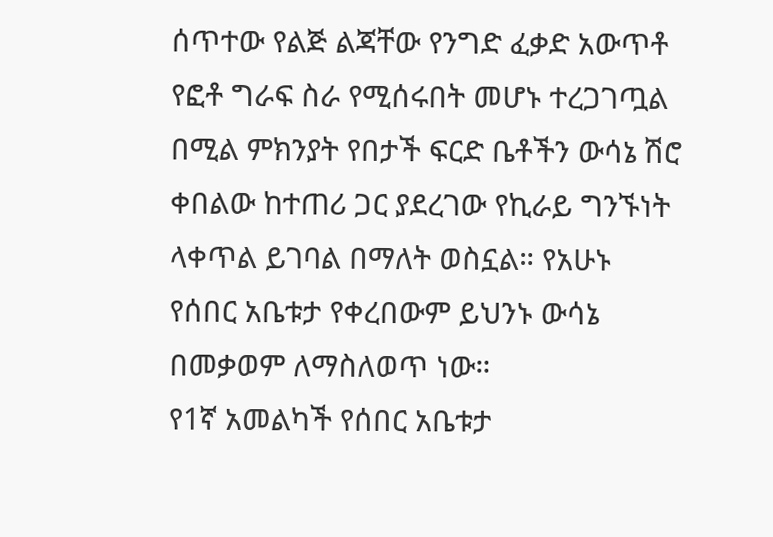ሰጥተው የልጅ ልጃቸው የንግድ ፈቃድ አውጥቶ የፎቶ ግራፍ ስራ የሚሰሩበት መሆኑ ተረጋገጧል በሚል ምክንያት የበታች ፍርድ ቤቶችን ውሳኔ ሽሮ ቀበልው ከተጠሪ ጋር ያደረገው የኪራይ ግንኙነት ላቀጥል ይገባል በማለት ወስኗል። የአሁኑ የሰበር አቤቱታ የቀረበውም ይህንኑ ውሳኔ በመቃወም ለማስለወጥ ነው።
የ1ኛ አመልካች የሰበር አቤቱታ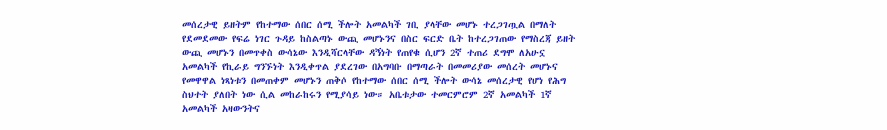መሰረታዊ ይዘትም የከተማው ሰበር ሰሚ ችሎት አመልካች ገቢ ያላቸው መሆኑ ተረጋገጧል በማለት የደመደመው የፍሬ ነገር ጉዳይ ከስልጣኑ ውጪ መሆኑንና በስር ፍርድ ቤት ከተረጋገጠው የማስረጃ ይዘት ውጪ መሆኑን በመጥቀስ ውሳኔው እንዲሻርላቸው ዳኝነት የጠየቁ ሲሆን 2ኛ ተጠሪ ደግሞ ለአሁኗ አመልካች የኪራይ ግንኙነት እንዲቀጥል ያደረገው በአግባቡ በማጣራት በመመሪያው መሰረት መሆኑና የመዋዋል ነጻነቱን በመጠቀም መሆኑን ጠቅሶ የከተማው ሰበር ሰሚ ችሎት ውሳኔ መሰረታዊ የሆነ የሕግ ስህተት ያለበት ነው ሲል መከራከሩን የሚያሳይ ነው። አቤቱታው ተመርምሮም 2ኛ አመልካች 1ኛ አመልካች አዛውንትና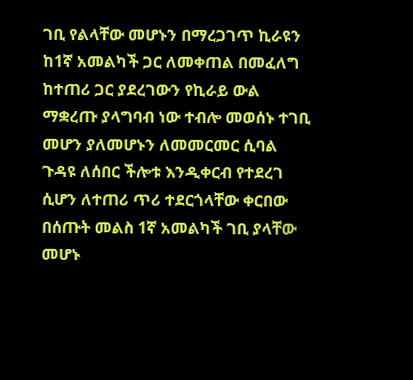ገቢ የልላቸው መሆኑን በማረጋገጥ ኪራዩን ከ1ኛ አመልካች ጋር ለመቀጠል በመፈለግ ከተጠሪ ጋር ያደረገውን የኪራይ ውል ማቋረጡ ያላግባብ ነው ተብሎ መወሰኑ ተገቢ መሆን ያለመሆኑን ለመመርመር ሲባል ጉዳዩ ለሰበር ችሎቱ እንዲቀርብ የተደረገ ሲሆን ለተጠሪ ጥሪ ተደርጎላቸው ቀርበው በሰጡት መልስ 1ኛ አመልካች ገቢ ያላቸው መሆኑ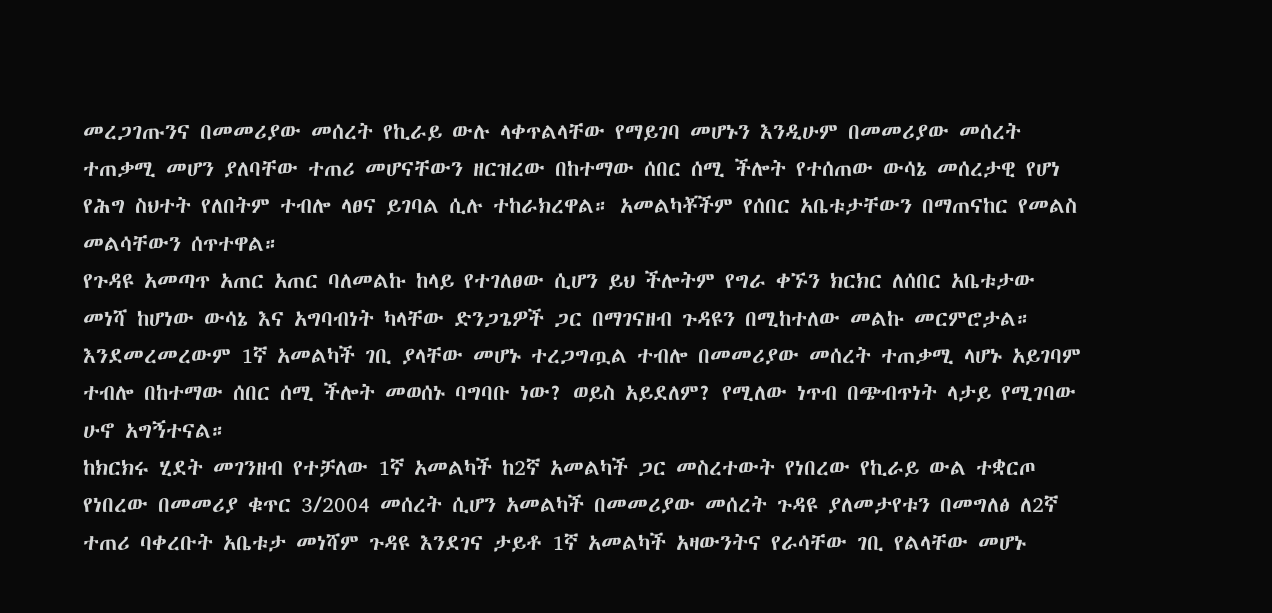መረጋገጡንና በመመሪያው መሰረት የኪራይ ውሉ ላቀጥልላቸው የማይገባ መሆኑን እንዲሁም በመመሪያው መሰረት ተጠቃሚ መሆን ያለባቸው ተጠሪ መሆናቸውን ዘርዝረው በከተማው ሰበር ሰሚ ችሎት የተሰጠው ውሳኔ መሰረታዊ የሆነ የሕግ ስህተት የለበትም ተብሎ ላፀና ይገባል ሲሉ ተከራክረዋል። አመልካቾችም የሰበር አቤቱታቸውን በማጠናከር የመልስ መልሳቸውን ሰጥተዋል።
የጉዳዩ አመጣጥ አጠር አጠር ባለመልኩ ከላይ የተገለፀው ሲሆን ይህ ችሎትም የግራ ቀኙን ክርክር ለሰበር አቤቱታው መነሻ ከሆነው ውሳኔ እና አግባብነት ካላቸው ድንጋጌዎች ጋር በማገናዘብ ጉዳዩን በሚከተለው መልኩ መርምሮታል። እንደመረመረውም 1ኛ አመልካች ገቢ ያላቸው መሆኑ ተረጋግጧል ተብሎ በመመሪያው መሰረት ተጠቃሚ ላሆኑ አይገባም ተብሎ በከተማው ሰበር ሰሚ ችሎት መወሰኑ ባግባቡ ነው? ወይስ አይደለም? የሚለው ነጥብ በጭብጥነት ላታይ የሚገባው ሁኖ አግኝተናል።
ከክርክሩ ሂደት መገንዘብ የተቻለው 1ኛ አመልካች ከ2ኛ አመልካች ጋር መስረተውት የነበረው የኪራይ ውል ተቋርጦ የነበረው በመመሪያ ቁጥር 3/2004 መሰረት ሲሆን አመልካች በመመሪያው መሰረት ጉዳዩ ያለመታየቱን በመግለፅ ለ2ኛ ተጠሪ ባቀረቡት አቤቱታ መነሻም ጉዳዩ እንደገና ታይቶ 1ኛ አመልካች አዛውንትና የራሳቸው ገቢ የልላቸው መሆኑ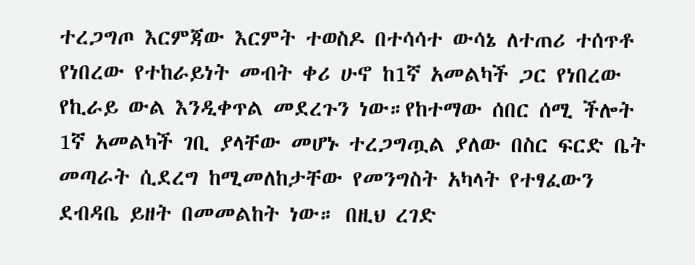ተረጋግጦ እርምጃው እርምት ተወስዶ በተሳሳተ ውሳኔ ለተጠሪ ተሰጥቶ የነበረው የተከራይነት መብት ቀሪ ሁኖ ከ1ኛ አመልካች ጋር የነበረው የኪራይ ውል እንዲቀጥል መደረጉን ነው።የከተማው ሰበር ሰሚ ችሎት 1ኛ አመልካች ገቢ ያላቸው መሆኑ ተረጋግጧል ያለው በስር ፍርድ ቤት መጣራት ሲደረግ ከሚመለከታቸው የመንግስት አካላት የተፃፈውን ደብዳቤ ይዘት በመመልከት ነው። በዚህ ረገድ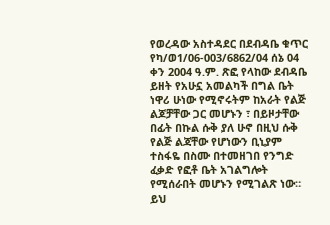የወረዳው አስተዳደር በደብዳቤ ቁጥር የካ/ወ1/06-003/6862/04 ሰኔ 04 ቀን 2004 ዓ.ም. ጽፎ የላከው ደብዳቤ ይዘት የአሁኗ አመልካች በግል ቤት ነዋሪ ሁነው የሚኖሩትም ከአራት የልጅ ልጆቻቸው ጋር መሆኑን ፣ በይዞታቸው በፊት በኩል ሱቅ ያለ ሁኖ በዚህ ሱቅ የልጅ ልጃቸው የሆነውን ቢኒያም ተስፋዬ በስሙ በተመዘገበ የንግድ ፈቃድ የፎቶ ቤት አገልግሎት የሚሰራበት መሆኑን የሚገልጽ ነው። ይህ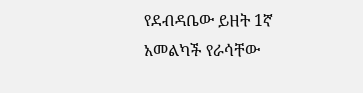የደብዳቤው ይዘት 1ኛ አመልካች የራሳቸው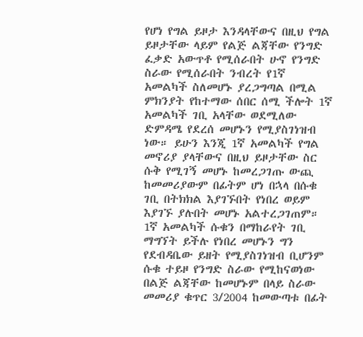የሆነ የግል ይዞታ እንዳላቸውና በዚህ የግል ይዞታቸው ላይም የልጅ ልጃቸው የንግድ ፈቃድ አውጥቶ የሚሰራበት ሁኖ የንግድ ስራው የሚሰራበት ንብረት የ1ኛ አመልካች ስለመሆኑ ያረጋግጣል በሚል ምክንያት የከተማው ሰበር ሰሚ ችሎት 1ኛ አመልካች ገቢ አላቸው ወደሚለው ድምዳሜ የደረሰ መሆኑን የሚያስገነዝብ ነው። ይሁን እንጂ 1ኛ አመልካች የግል መኖሪያ ያላቸውና በዚህ ይዞታቸው ስር ሱቅ የሚገኝ መሆኑ ከመረጋገጡ ውጪ ከመመሪያውም በፊትም ሆነ በኋላ በሱቁ ገቢ በትክክል እያገኙበት የነበረ ወይም እያገኙ ያሉበት መሆኑ አልተረጋገጠም። 1ኛ አመልካች ሱቁን በማከራየት ገቢ ማግኘት ይችሉ የነበረ መሆኑን ግን የደብዳቤው ይዘት የሚያስገነዝብ ቢሆንም ሱቁ ተይዞ የንግድ ስራው የሚከናወነው በልጅ ልጃቸው ከመሆኑም በላይ ስራው መመሪያ ቁጥር 3/2004 ከመውጣቱ በፊት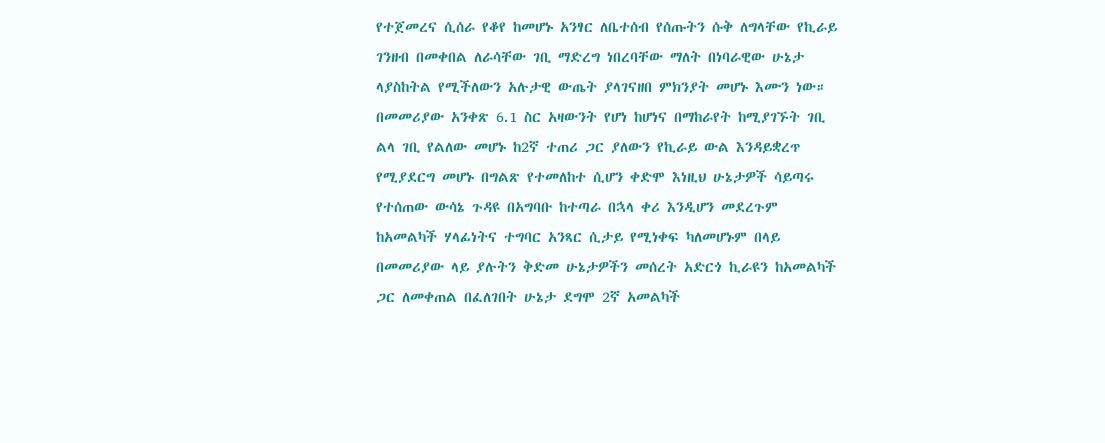የተጀመረና ሲሰራ የቆየ ከመሆኑ አንፃር ለቤተሰብ የሰጡትን ሱቅ ለግላቸው የኪራይ ገንዘብ በመቀበል ለራሳቸው ገቢ ማድረግ ነበረባቸው ማለት በነባራዊው ሁኔታ ላያስከትል የሚችለውን አሉታዊ ውጤት ያላገናዘበ ምክንያት መሆኑ እሙን ነው።
በመመሪያው አንቀጽ 6.1 ስር አዛውንት የሆነ ከሆነና በማከራየት ከሚያገኙት ገቢ ልላ ገቢ የልለው መሆኑ ከ2ኛ ተጠሪ ጋር ያለውን የኪራይ ውል እንዳይቋረጥ የሚያደርግ መሆኑ በግልጽ የተመለከተ ሲሆን ቀድሞ እነዚህ ሁኔታዎች ሳይጣሩ የተሰጠው ውሳኔ ጉዳዩ በአግባቡ ከተጣራ በኋላ ቀሪ እንዲሆን መደረጉም ከአመልካች ሃላፊነትና ተግባር አንጻር ሲታይ የሚነቀፍ ካለመሆኑም በላይ በመመሪያው ላይ ያሉትን ቅድመ ሁኔታዎችን መሰረት አድርጎ ኪራዩን ከአመልካች ጋር ለመቀጠል በፈለገበት ሁኔታ ደግሞ 2ኛ አመልካች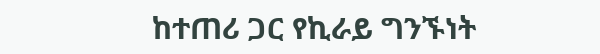ከተጠሪ ጋር የኪራይ ግንኙነት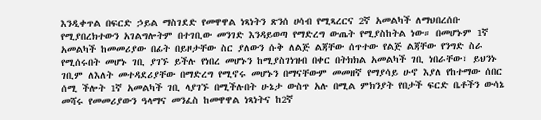እንዲቀጥል በፍርድ ኃይል ማስገደድ የመዋዋል ነጻነትን ጽንሰ ሀሳብ የሚጻረርና 2ኛ አመልካች ለማህበረሰቡ የሚያበረክተውን አገልግሎትም በተገቢው መንገድ እንዳይወጣ የማድረግ ውጤት የሚያስከትል ነው። በመሆኑም 1ኛ አመልካች ከመመሪያው በፊት በይዞታቸው ስር ያለውን ሱቅ ለልጅ ልጃቸው ሰጥተው የልጅ ልጃቸው የንግድ ስራ የሚሰሩበት መሆኑ ገቢ ያገኙ ይችሉ የነበረ መሆኑን ከሚያስገነዝብ በቀር በትክክል አመልካች ገቢ ነበራቸው፣ ይህንኑ ገቢም ለእለት መተዳደሪያቸው በማድረግ የሚኖሩ መሆኑን በማናቸውም መመዘኛ የማያሳይ ሁኖ እያለ የከተማው ሰበር ሰሚ ችሎት 1ኛ አመልካች ገቢ ላያገኙ በሚችሉበት ሁኔታ ውስጥ አሉ በሚል ምክንያት የበታች ፍርድ ቤቶችን ውሳኔ መሻሩ የመመሪያውን ዓላማና መንፈስ ከመዋዋል ነጻነትና ከ2ኛ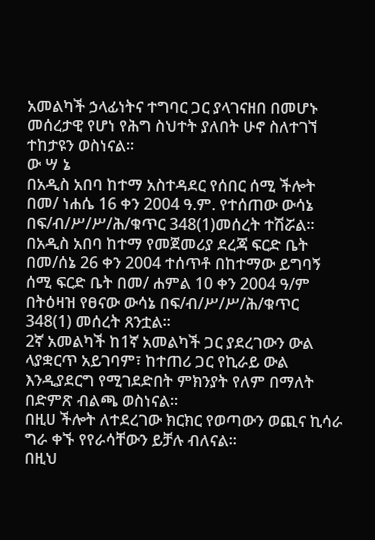አመልካች ኃላፊነትና ተግባር ጋር ያላገናዘበ በመሆኑ መሰረታዊ የሆነ የሕግ ስህተት ያለበት ሁኖ ስለተገኘ ተከታዩን ወስነናል።
ው ሣ ኔ
በአዲስ አበባ ከተማ አስተዳደር የሰበር ሰሚ ችሎት በመ/ ነሐሴ 16 ቀን 2004 ዓ.ም. የተሰጠው ውሳኔ በፍ/ብ/ሥ/ሥ/ሕ/ቁጥር 348(1)መሰረት ተሽሯል።
በአዲስ አበባ ከተማ የመጀመሪያ ደረጃ ፍርድ ቤት በመ/ሰኔ 26 ቀን 2004 ተሰጥቶ በከተማው ይግባኝ ሰሚ ፍርድ ቤት በመ/ ሐምል 10 ቀን 2004 ዓ/ም በትዕዛዝ የፀናው ውሳኔ በፍ/ብ/ሥ/ሥ/ሕ/ቁጥር 348(1) መሰረት ጸንቷል።
2ኛ አመልካች ከ1ኛ አመልካች ጋር ያደረገውን ውል ላያቋርጥ አይገባም፣ ከተጠሪ ጋር የኪራይ ውል እንዲያደርግ የሚገደድበት ምክንያት የለም በማለት በድምጽ ብልጫ ወስነናል።
በዚሀ ችሎት ለተደረገው ክርክር የወጣውን ወጪና ኪሳራ ግራ ቀኙ የየራሳቸውን ይቻሉ ብለናል።
በዚህ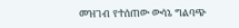መዝገብ የተሰጠው ውሳኔ ግልባጭ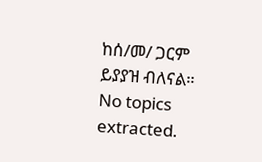ከሰ/መ/ ጋርም ይያያዝ ብለናል።
No topics extracted.